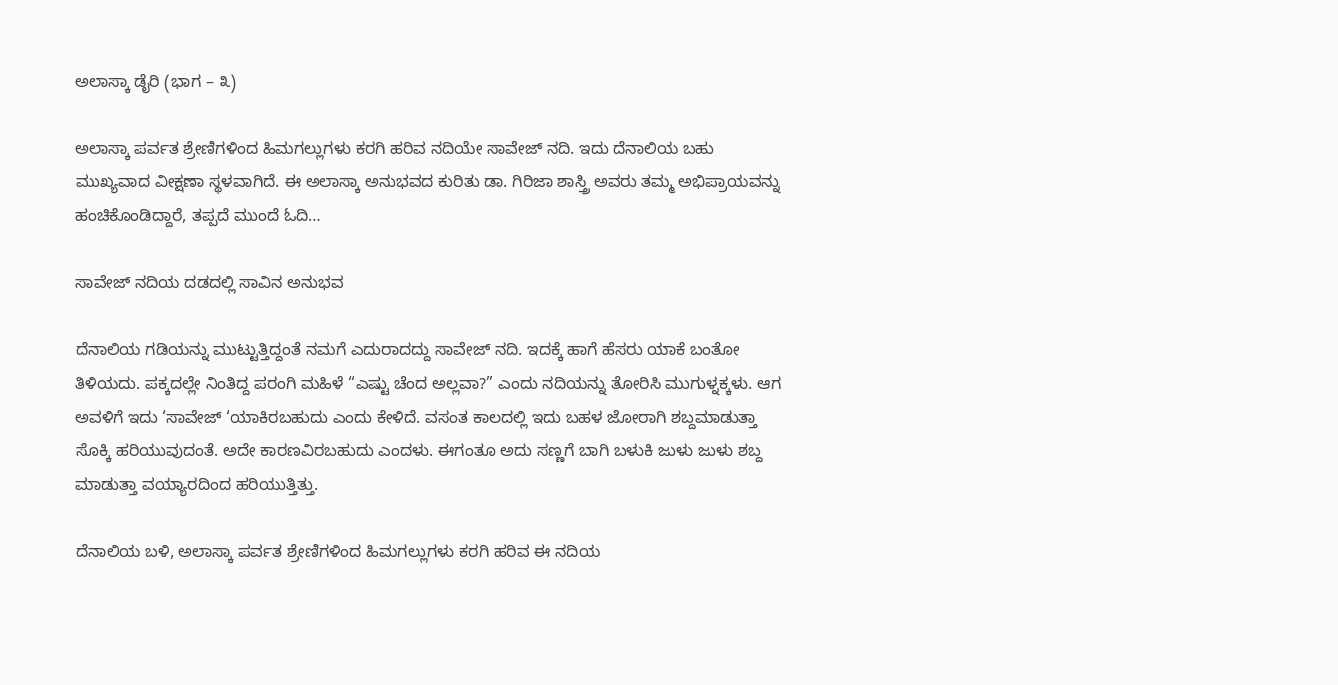ಅಲಾಸ್ಕಾ ಡೈರಿ (ಭಾಗ – ೩)

ಅಲಾಸ್ಕಾ ಪರ್ವತ ಶ್ರೇಣಿಗಳಿಂದ ಹಿಮಗಲ್ಲುಗಳು ಕರಗಿ ಹರಿವ ನದಿಯೇ ಸಾವೇಜ್ ನದಿ. ಇದು ದೆನಾಲಿಯ ಬಹು ಮುಖ್ಯವಾದ ವೀಕ್ಷಣಾ ಸ್ಥಳವಾಗಿದೆ. ಈ ಅಲಾಸ್ಕಾ ಅನುಭವದ ಕುರಿತು ಡಾ. ಗಿರಿಜಾ ಶಾಸ್ತ್ರಿ ಅವರು ತಮ್ಮ ಅಭಿಪ್ರಾಯವನ್ನು ಹಂಚಿಕೊಂಡಿದ್ದಾರೆ, ತಪ್ಪದೆ ಮುಂದೆ ಓದಿ…

ಸಾವೇಜ್ ನದಿಯ ದಡದಲ್ಲಿ ಸಾವಿನ ಅನುಭವ

ದೆನಾಲಿಯ ಗಡಿಯನ್ನು ಮುಟ್ಟುತ್ತಿದ್ದಂತೆ ನಮಗೆ ಎದುರಾದದ್ದು ಸಾವೇಜ್ ನದಿ. ಇದಕ್ಕೆ ಹಾಗೆ ಹೆಸರು ಯಾಕೆ ಬಂತೋ ತಿಳಿಯದು. ಪಕ್ಕದಲ್ಲೇ ನಿಂತಿದ್ದ ಪರಂಗಿ ಮಹಿಳೆ “ಎಷ್ಟು ಚೆಂದ ಅಲ್ಲವಾ?” ಎಂದು ನದಿಯನ್ನು ತೋರಿಸಿ ಮುಗುಳ್ನಕ್ಕಳು. ಆಗ ಅವಳಿಗೆ ಇದು ‘ಸಾವೇಜ್ ‘ಯಾಕಿರಬಹುದು ಎಂದು ಕೇಳಿದೆ. ವಸಂತ ಕಾಲದಲ್ಲಿ ಇದು ಬಹಳ ಜೋರಾಗಿ ಶಬ್ದಮಾಡುತ್ತಾ ಸೊಕ್ಕಿ ಹರಿಯುವುದಂತೆ. ಅದೇ ಕಾರಣವಿರಬಹುದು ಎಂದಳು. ಈಗಂತೂ ಅದು ಸಣ್ಣಗೆ ಬಾಗಿ ಬಳುಕಿ ಜುಳು ಜುಳು ಶಬ್ದ ಮಾಡುತ್ತಾ ವಯ್ಯಾರದಿಂದ ಹರಿಯುತ್ತಿತ್ತು.

ದೆನಾಲಿಯ ಬಳಿ, ಅಲಾಸ್ಕಾ ಪರ್ವತ ಶ್ರೇಣಿಗಳಿಂದ ಹಿಮಗಲ್ಲುಗಳು ಕರಗಿ ಹರಿವ ಈ ನದಿಯ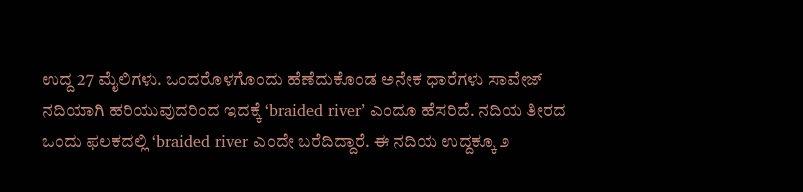ಉದ್ದ 27 ಮೈಲಿಗಳು. ಒಂದರೊಳಗೊಂದು ಹೆಣೆದುಕೊಂಡ ಅನೇಕ ಧಾರೆಗಳು ಸಾವೇಜ್ ನದಿಯಾಗಿ ಹರಿಯುವುದರಿಂದ ಇದಕ್ಕೆ ‘braided river’ ಎಂದೂ ಹೆಸರಿದೆ. ನದಿಯ ತೀರದ ಒಂದು ಫಲಕದಲ್ಲಿ ‘braided river ಎಂದೇ ಬರೆದಿದ್ದಾರೆ. ಈ ನದಿಯ ಉದ್ದಕ್ಕೂ ೨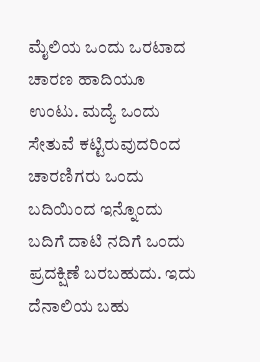ಮೈಲಿಯ ಒಂದು ಒರಟಾದ ಚಾರಣ ಹಾದಿಯೂ ಉಂಟು. ಮದ್ಯೆ ಒಂದು ಸೇತುವೆ ಕಟ್ಟಿರುವುದರಿಂದ ಚಾರಣಿಗರು ಒಂದು ಬದಿಯಿಂದ ಇನ್ನೊಂದು ಬದಿಗೆ ದಾಟಿ ನದಿಗೆ ಒಂದು ಪ್ರದಕ್ಷಿಣೆ ಬರಬಹುದು. ಇದು ದೆನಾಲಿಯ ಬಹು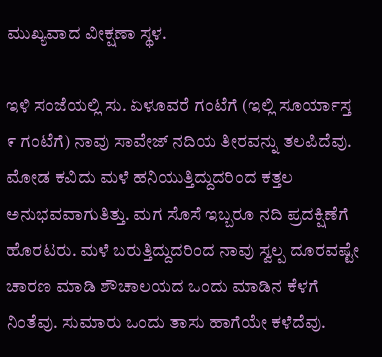ಮುಖ್ಯವಾದ ವೀಕ್ಷಣಾ ಸ್ಥಳ.

ಇಳಿ ಸಂಜೆಯಲ್ಲಿ ಸು. ಏಳೂವರೆ ಗಂಟೆಗೆ (ಇಲ್ಲಿ ಸೂರ್ಯಾಸ್ತ ೯ ಗಂಟೆಗೆ) ನಾವು ಸಾವೇಜ್ ನದಿಯ ತೀರವನ್ನು ತಲಪಿದೆವು. ಮೋಡ ಕವಿದು ಮಳೆ ಹನಿಯುತ್ತಿದ್ದುದರಿಂದ ಕತ್ತಲ ಅನುಭವವಾಗುತಿತ್ತು. ಮಗ ಸೊಸೆ ಇಬ್ಬರೂ ನದಿ ಪ್ರದಕ್ಷಿಣೆಗೆ ಹೊರಟರು. ಮಳೆ ಬರುತ್ತಿದ್ದುದರಿಂದ ನಾವು ಸ್ವಲ್ಪ ದೂರವಷ್ಟೇ ಚಾರಣ ಮಾಡಿ ಶೌಚಾಲಯದ ಒಂದು ಮಾಡಿನ ಕೆಳಗೆ ನಿಂತೆವು. ಸುಮಾರು ಒಂದು ತಾಸು ಹಾಗೆಯೇ ಕಳೆದೆವು.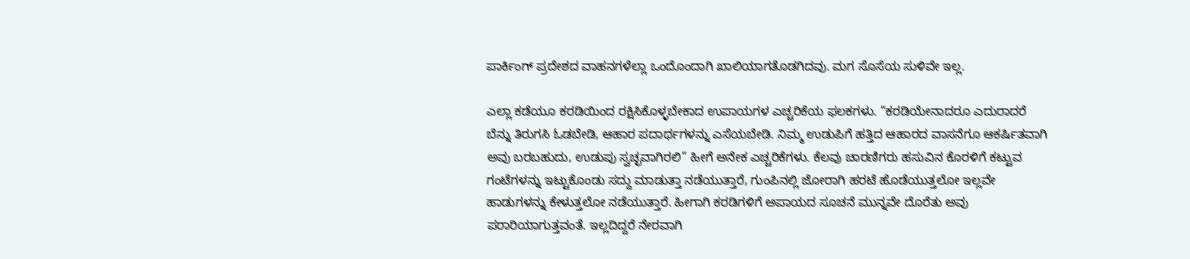ಪಾರ್ಕಿಂಗ್ ಪ್ರದೇಶದ ವಾಹನಗಳೆಲ್ಲಾ ಒಂದೊಂದಾಗಿ ಖಾಲಿಯಾಗತೊಡಗಿದವು. ಮಗ ಸೊಸೆಯ ಸುಳಿವೇ ಇಲ್ಲ.

ಎಲ್ಲಾ ಕಡೆಯೂ ಕರಡಿಯಿಂದ ರಕ್ಷಿಸಿಕೊಳ್ಳಬೇಕಾದ ಉಪಾಯಗಳ ಎಚ್ಚರಿಕೆಯ ಫಲಕಗಳು. “ಕರಡಿಯೇನಾದರೂ ಎದುರಾದರೆ ಬೆನ್ನು ತಿರುಗಸಿ ಓಡಬೇಡಿ, ಆಹಾರ ಪದಾರ್ಥಗಳನ್ನು ಎಸೆಯಬೇಡಿ. ನಿಮ್ಮ ಉಡುಪಿಗೆ ಹತ್ತಿದ ಆಹಾರದ ವಾಸನೆಗೂ ಆಕರ್ಷಿತವಾಗಿ ಅವು ಬರಬಹುದು, ಉಡುಪು ಸ್ವಚ್ಛವಾಗಿರಲಿ” ಹೀಗೆ ಅನೇಕ ಎಚ್ಚರಿಕೆಗಳು. ಕೆಲವು ಚಾರಣಿಗರು ಹಸುವಿನ ಕೊರಳಿಗೆ ಕಟ್ಟುವ ಗಂಟೆಗಳನ್ನು ಇಟ್ಟುಕೊಂಡು ಸದ್ದು ಮಾಡುತ್ತಾ ನಡೆಯುತ್ತಾರೆ, ಗುಂಪಿನಲ್ಲಿ ಜೋರಾಗಿ ಹರಟೆ ಹೊಡೆಯುತ್ತಲೋ ಇಲ್ಲವೇ ಹಾಡುಗಳನ್ನು ಕೇಳುತ್ತಲೋ ನಡೆಯುತ್ತಾರೆ. ಹೀಗಾಗಿ ಕರಡಿಗಳಿಗೆ ಅಪಾಯದ ಸೂಚನೆ ಮುನ್ನವೇ ದೊರೆತು ಅವು ಪರಾರಿಯಾಗುತ್ತವಂತೆ. ಇಲ್ಲದಿದ್ದರೆ ನೇರವಾಗಿ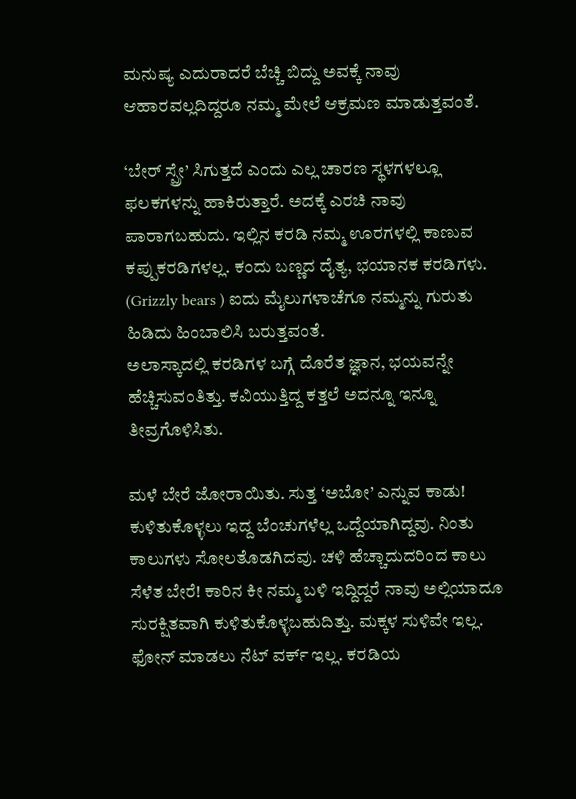ಮನುಷ್ಯ ಎದುರಾದರೆ ಬೆಚ್ಚಿ ಬಿದ್ದು ಅವಕ್ಕೆ ನಾವು ಆಹಾರವಲ್ಲದಿದ್ದರೂ ನಮ್ಮ ಮೇಲೆ ಆಕ್ರಮಣ ಮಾಡುತ್ತವಂತೆ.

‘ಬೇರ್ ಸ್ಪ್ರೇ’ ಸಿಗುತ್ತದೆ ಎಂದು ಎಲ್ಲ ಚಾರಣ ಸ್ಥಳಗಳಲ್ಲೂ ಫಲಕಗಳನ್ನು ಹಾಕಿರುತ್ತಾರೆ. ಅದಕ್ಕೆ ಎರಚಿ ನಾವು ಪಾರಾಗಬಹುದು. ಇಲ್ಲಿನ ಕರಡಿ ನಮ್ಮ ಊರಗಳಲ್ಲಿ ಕಾಣುವ ಕಪ್ಪುಕರಡಿಗಳಲ್ಲ. ಕಂದು ಬಣ್ಣದ ದೈತ್ಯ, ಭಯಾನಕ ಕರಡಿಗಳು. (Grizzly bears ) ಐದು ಮೈಲುಗಳಾಚೆಗೂ ನಮ್ಮನ್ನು ಗುರುತು ಹಿಡಿದು ಹಿಂಬಾಲಿಸಿ ಬರುತ್ತವಂತೆ.
ಅಲಾಸ್ಕಾದಲ್ಲಿ ಕರಡಿಗಳ ಬಗ್ಗೆ ದೊರೆತ ಜ್ಞಾನ, ಭಯವನ್ನೇ ಹೆಚ್ಚಿಸುವಂತಿತ್ತು. ಕವಿಯುತ್ತಿದ್ದ ಕತ್ತಲೆ ಅದನ್ನೂ ಇನ್ನೂ ತೀವ್ರಗೊಳಿಸಿತು.

ಮಳೆ ಬೇರೆ ಜೋರಾಯಿತು. ಸುತ್ತ ‘ಅಬೋ’ ಎನ್ನುವ ಕಾಡು! ಕುಳಿತುಕೊಳ್ಳಲು ಇದ್ದ ಬೆಂಚುಗಳೆಲ್ಲ ಒದ್ದೆಯಾಗಿದ್ದವು. ನಿಂತು ಕಾಲುಗಳು ಸೋಲತೊಡಗಿದವು. ಚಳಿ ಹೆಚ್ಚಾದುದರಿಂದ ಕಾಲು ಸೆಳೆತ ಬೇರೆ! ಕಾರಿನ ಕೀ ನಮ್ಮ ಬಳಿ ಇದ್ದಿದ್ದರೆ ನಾವು ಅಲ್ಲಿಯಾದೂ ಸುರಕ್ಷಿತವಾಗಿ ಕುಳಿತುಕೊಳ್ಳಬಹುದಿತ್ತು. ಮಕ್ಕಳ ಸುಳಿವೇ ಇಲ್ಲ. ಫೋನ್ ಮಾಡಲು ನೆಟ್ ವರ್ಕ್ ಇಲ್ಲ. ಕರಡಿಯ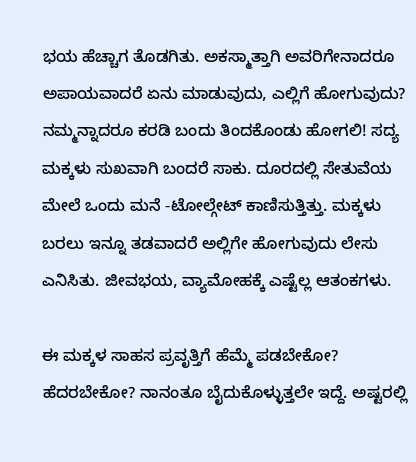ಭಯ ಹೆಚ್ಚಾಗ ತೊಡಗಿತು. ಅಕಸ್ಮಾತ್ತಾಗಿ ಅವರಿಗೇನಾದರೂ ಅಪಾಯವಾದರೆ ಏನು ಮಾಡುವುದು, ಎಲ್ಲಿಗೆ ಹೋಗುವುದು? ನಮ್ಮನ್ನಾದರೂ ಕರಡಿ ಬಂದು ತಿಂದಕೊಂಡು ಹೋಗಲಿ! ಸದ್ಯ ಮಕ್ಕಳು ಸುಖವಾಗಿ ಬಂದರೆ ಸಾಕು. ದೂರದಲ್ಲಿ ಸೇತುವೆಯ ಮೇಲೆ ಒಂದು‌ ಮನೆ -ಟೋಲ್ಗೇಟ್ ಕಾಣಿಸುತ್ತಿತ್ತು. ಮಕ್ಕಳು ಬರಲು ಇನ್ನೂ ತಡವಾದರೆ ಅಲ್ಲಿಗೇ ಹೋಗುವುದು ಲೇಸು ಎನಿಸಿತು. ಜೀವಭಯ, ವ್ಯಾಮೋಹಕ್ಕೆ ಎಷ್ಟೆಲ್ಲ ಆತಂಕಗಳು.

ಈ ಮಕ್ಕಳ ಸಾಹಸ ಪ್ರವೃತ್ತಿಗೆ ಹೆಮ್ಮೆ ಪಡಬೇಕೋ? ಹೆದರಬೇಕೋ? ನಾನಂತೂ ಬೈದುಕೊಳ್ಳುತ್ತಲೇ ಇದ್ದೆ. ಅಷ್ಟರಲ್ಲಿ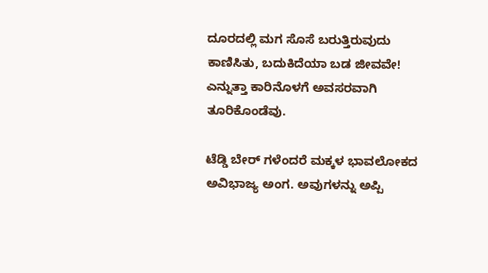ದೂರದಲ್ಲಿ ಮಗ ಸೊಸೆ ಬರುತ್ತಿರುವುದು ಕಾಣಿಸಿತು, ಬದುಕಿದೆಯಾ ಬಡ ಜೀವವೇ! ಎನ್ನುತ್ತಾ ಕಾರಿನೊಳಗೆ ಅವಸರವಾಗಿ ತೂರಿಕೊಂಡೆವು.

ಟೆಡ್ಡಿ ಬೇರ್ ಗಳೆಂದರೆ ಮಕ್ಕಳ ಭಾವಲೋಕದ ಅವಿಭಾಜ್ಯ ಅಂಗ. ಅವುಗಳನ್ನು ಅಪ್ಪಿ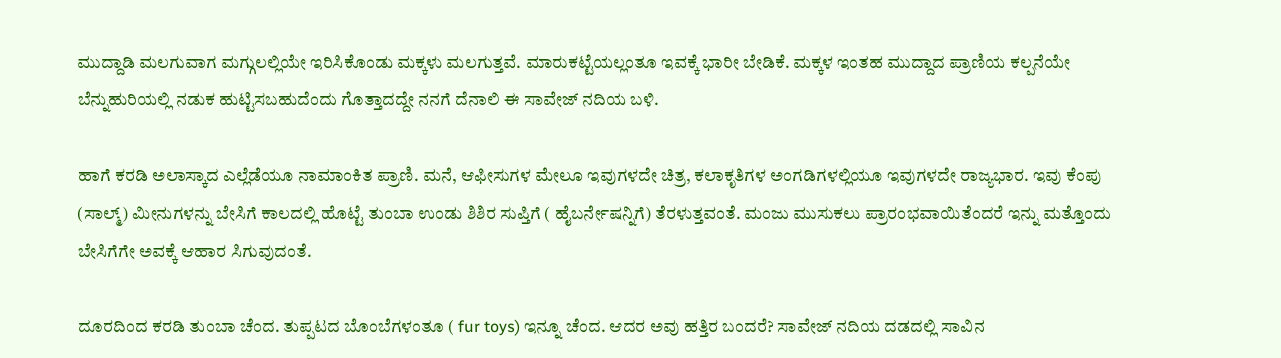ಮುದ್ದಾಡಿ ಮಲಗುವಾಗ ಮಗ್ಗುಲಲ್ಲಿಯೇ ಇರಿಸಿಕೊಂಡು ಮಕ್ಕಳು ಮಲಗುತ್ತವೆ. ಮಾರುಕಟ್ಟೆಯಲ್ಲಂತೂ ಇವಕ್ಕೆ ಭಾರೀ ಬೇಡಿಕೆ. ಮಕ್ಕಳ ಇಂತಹ ಮುದ್ದಾದ ಪ್ರಾಣಿಯ ಕಲ್ಪನೆಯೇ ಬೆನ್ನುಹುರಿಯಲ್ಲಿ ನಡುಕ ಹುಟ್ಟಿಸಬಹುದೆಂದು ಗೊತ್ತಾದದ್ದೇ ನನಗೆ ದೆನಾಲಿ ಈ ಸಾವೇಜ್ ನದಿಯ ಬಳಿ.

ಹಾಗೆ ಕರಡಿ ಅಲಾಸ್ಕಾದ ಎಲ್ಲೆಡೆಯೂ ನಾಮಾಂಕಿತ ಪ್ರಾಣಿ. ಮನೆ, ಆಫೀಸುಗಳ ಮೇಲೂ ಇವುಗಳದೇ ಚಿತ್ರ, ಕಲಾಕೃತಿಗಳ ಅಂಗಡಿಗಳಲ್ಲಿಯೂ ಇವುಗಳದೇ ರಾಜ್ಯಭಾರ. ಇವು ಕೆಂಪು (ಸಾಲ್ಮ್) ಮೀನುಗಳನ್ನು ಬೇಸಿಗೆ ಕಾಲದಲ್ಲಿ ಹೊಟ್ಟೆ ತುಂಬಾ ಉಂಡು ಶಿಶಿರ ಸುಪ್ತಿಗೆ ( ಹೈಬರ್ನೇಷನ್ನಿಗೆ) ತೆರಳುತ್ತವಂತೆ. ಮಂಜು ಮುಸುಕಲು ಪ್ರಾರಂಭವಾಯಿತೆಂದರೆ ಇನ್ನು ಮತ್ತೊಂದು ಬೇಸಿಗೆಗೇ ಅವಕ್ಕೆ ಆಹಾರ ಸಿಗುವುದಂತೆ.

ದೂರದಿಂದ ಕರಡಿ ತುಂಬಾ ಚೆಂದ. ತುಪ್ಪಟದ ಬೊಂಬೆಗಳಂತೂ ( fur toys) ಇನ್ನೂ ಚೆಂದ. ಆದರ ಅವು ಹತ್ತಿರ ಬಂದರೆ? ಸಾವೇಜ್ ನದಿಯ ದಡದಲ್ಲಿ ಸಾವಿನ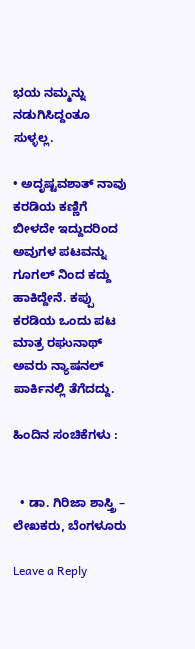ಭಯ ನಮ್ಮನ್ನು ನಡುಗಿಸಿದ್ದಂತೂ ಸುಳ್ಳಲ್ಲ.

• ಅದೃಷ್ಟವಶಾತ್ ನಾವು ಕರಡಿಯ ಕಣ್ಣಿಗೆ ಬೀಳದೇ ಇದ್ದುದರಿಂದ ಅವುಗಳ ಪಟವನ್ನು ಗೂಗಲ್ ನಿಂದ ಕದ್ದು ಹಾಕಿದ್ದೇನೆ. ಕಪ್ಪು ಕರಡಿಯ ಒಂದು ಪಟ ಮಾತ್ರ ರಘುನಾಥ್ ಅವರು ನ್ಯಾಷನಲ್ ಪಾರ್ಕಿನಲ್ಲಿ ತೆಗೆದದ್ದು.

ಹಿಂದಿನ ಸಂಚಿಕೆಗಳು :


  • ಡಾ. ಗಿರಿಜಾ ಶಾಸ್ತ್ರಿ – ಲೇಖಕರು, ಬೆಂಗಳೂರು

Leave a Reply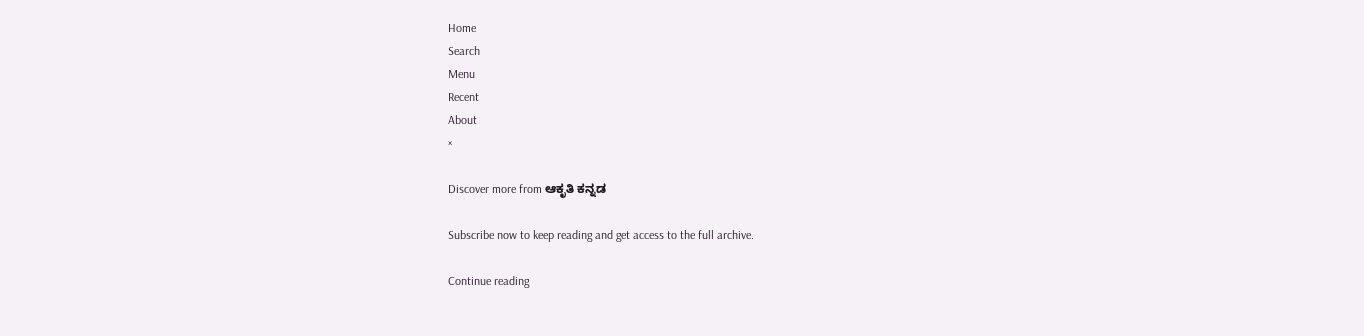Home
Search
Menu
Recent
About
×

Discover more from ಆಕೃತಿ ಕನ್ನಡ

Subscribe now to keep reading and get access to the full archive.

Continue reading